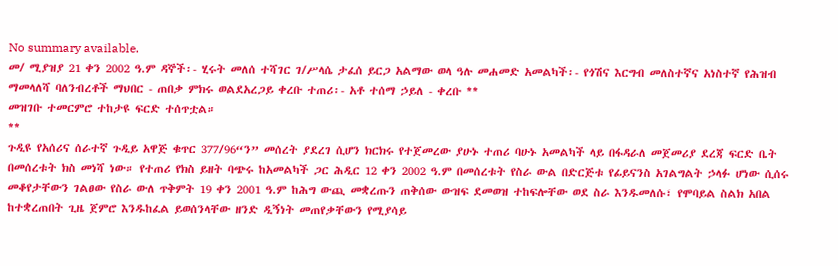No summary available.
መ/ ሚያዝያ 21 ቀን 2002 ዓ.ም ዳኞች፡- ሂሩት መለሰ ተሻገር ገ/ሥላሴ ታፈሰ ይርጋ አልማው ወላ ዓሉ መሐመድ አመልካች፡- የጎሽና እርግብ መለስተኛና አነስተኛ የሕዝብ ማመላለሻ ባለንብረቶች ማህበር - ጠበቃ ምክሩ ወልደአረጋይ ቀረቡ ተጠሪ፡- አቶ ተሰማ ኃይለ - ቀረቡ **
መዝገቡ ተመርምሮ ተከታዩ ፍርድ ተሰጥቷል።
**
ጉዲዩ የአሰሪና ሰራተኛ ጉዲይ አዋጅ ቁጥር 377/96“ን” መሰረት ያደረገ ሲሆን ክርክሩ የተጀመረው ያሁኑ ተጠሪ ባሁኑ አመልካች ላይ በፋዳራለ መጀመሪያ ደረጃ ፍርድ ቤት በመሰረቱት ክስ መነሻ ነው። የተጠሪ የክስ ይዘት ባጭሩ ከአመልካች ጋር ሕዲር 12 ቀን 2002 ዓ.ም በመሰረቱት የስራ ውል በድርጅቱ የፊይናንስ አገልግልት ኃላፉ ሆነው ሲሰሩ መቆየታቸውን ገልፀው የስራ ውለ ጥቅምት 19 ቀን 2001 ዓ.ም ከሕግ ውጪ መቋረጡን ጠቅሰው ውዝፍ ደመወዝ ተከፍሎቸው ወደ ስራ እንዱመለሱ፣ የሞባይል ስልክ አበል ከተቋረጠበት ጊዜ ጀምሮ እንዱከፈል ይወሰንላቸው ዘንድ ዲኝነት መጠየቃቸውን የሚያሳይ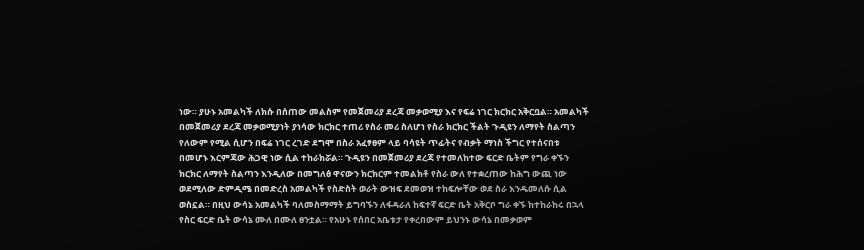ነው። ያሁኑ አመልካች ለክሱ በሰጠው መልስም የመጀመሪያ ደረጃ መቃወሚያ እና የፍሬ ነገር ክርክር አቅርቧል። አመልካች በመጀመሪያ ደረጃ መቃወሚያነት ያነሳው ክርክር ተጠሪ የስራ መሪ ስለሆነ የስራ ክርክር ችልት ጉዲዩን ለማየት ስልጣን የለውም የሚል ሲሆን በፍሬ ነገር ረገድ ደግሞ በስራ አፈፃፀም ላይ ባሳዩት ጥፊትና የብቃት ማነስ ችግር የተሰናበቱ በመሆኑ እርምጃው ሕጋዊ ነው ሲል ተከራክሯል። ጉዲዩን በመጀመሪያ ደረጃ የተመለከተው ፍርድ ቤትም የግራ ቀኙን ክርክር ለማየት ስልጣን እንዲለው በመግለፅ ዋናውን ክርክርም ተመልክቶ የስራ ውለ የተቋረጠው ከሕግ ውጪ ነው ወደሚለው ድምዲሜ በመድረስ አመልካች የስድስት ወራት ውዝፍ ደመወዝ ተከፍሎቸው ወደ ስራ እንዱመለሱ ሲል ወስኗል። በዚህ ውሳኔ አመልካች ባለመስማማት ይግባኙን ለፋዳራለ ከፍተኛ ፍርድ ቤት አቅርቦ ግራ ቀኙ ከተከራከሩ በኋላ የስር ፍርድ ቤት ውሳኔ ሙለ በሙለ ፀንቷል። የአሁኑ የሰበር አቤቱታ የቀረበውም ይህንኑ ውሳኔ በመቃወም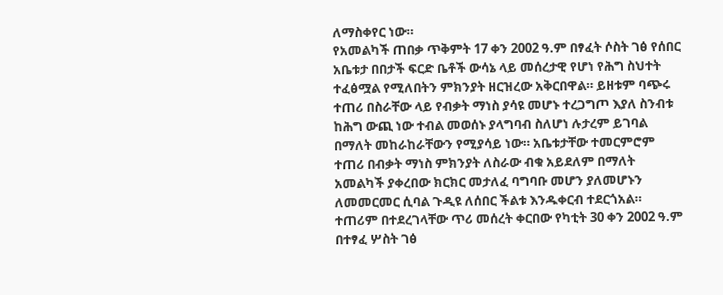ለማስቀየር ነው።
የአመልካች ጠበቃ ጥቅምት 17 ቀን 2002 ዓ.ም በፃፈት ሶስት ገፅ የሰበር አቤቱታ በበታች ፍርድ ቤቶች ውሳኔ ላይ መሰረታዊ የሆነ የሕግ ስህተት ተፈፅሟል የሚለበትን ምክንያት ዘርዝረው አቅርበዋል። ይዘቱም ባጭሩ ተጠሪ በስራቸው ላይ የብቃት ማነስ ያሳዩ መሆኑ ተረጋግጦ እያለ ስንብቱ ከሕግ ውጪ ነው ተብል መወሰኑ ያላግባብ ስለሆነ ሉታረም ይገባል በማለት መከራከራቸውን የሚያሳይ ነው። አቤቱታቸው ተመርምሮም ተጠሪ በብቃት ማነስ ምክንያት ለስራው ብቁ አይደለም በማለት አመልካች ያቀረበው ክርክር መታለፈ ባግባቡ መሆን ያለመሆኑን ለመመርመር ሲባል ጉዲዩ ለሰበር ችልቱ እንዱቀርብ ተደርጎአል። ተጠሪም በተደረገላቸው ጥሪ መሰረት ቀርበው የካቲት 30 ቀን 2002 ዓ.ም በተፃፈ ሦስት ገፅ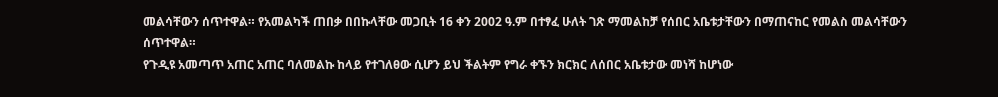መልሳቸውን ሰጥተዋል። የአመልካች ጠበቃ በበኩላቸው መጋቢት 16 ቀን 2002 ዓ.ም በተፃፈ ሁለት ገጽ ማመልከቻ የሰበር አቤቱታቸውን በማጠናከር የመልስ መልሳቸውን ሰጥተዋል።
የጉዲዩ አመጣጥ አጠር አጠር ባለመልኩ ከላይ የተገለፀው ሲሆን ይህ ችልትም የግራ ቀኙን ክርክር ለሰበር አቤቱታው መነሻ ከሆነው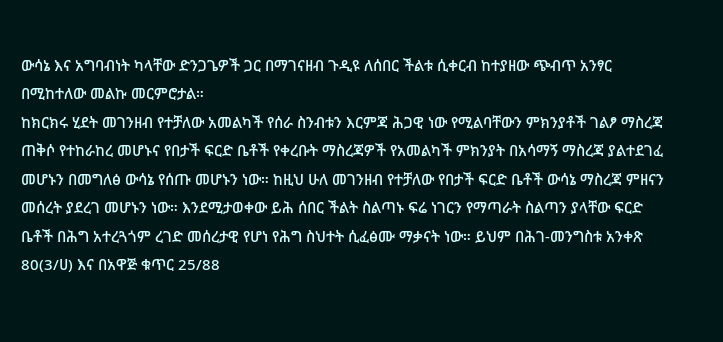ውሳኔ እና አግባብነት ካላቸው ድንጋጌዎች ጋር በማገናዘብ ጉዲዩ ለሰበር ችልቱ ሲቀርብ ከተያዘው ጭብጥ አንፃር በሚከተለው መልኩ መርምሮታል።
ከክርክሩ ሂደት መገንዘብ የተቻለው አመልካች የሰራ ስንብቱን እርምጃ ሕጋዊ ነው የሚልባቸውን ምክንያቶች ገልፆ ማስረጃ ጠቅሶ የተከራከረ መሆኑና የበታች ፍርድ ቤቶች የቀረቡት ማስረጃዎች የአመልካች ምክንያት በአሳማኝ ማስረጃ ያልተደገፈ መሆኑን በመግለፅ ውሳኔ የሰጡ መሆኑን ነው። ከዚህ ሁለ መገንዘብ የተቻለው የበታች ፍርድ ቤቶች ውሳኔ ማስረጃ ምዘናን መሰረት ያደረገ መሆኑን ነው። እንደሚታወቀው ይሕ ሰበር ችልት ስልጣኑ ፍሬ ነገርን የማጣራት ስልጣን ያላቸው ፍርድ ቤቶች በሕግ አተረጓጎም ረገድ መሰረታዊ የሆነ የሕግ ስህተት ሲፈፅሙ ማቃናት ነው። ይህም በሕገ-መንግስቱ አንቀጽ 80(3/ሀ) እና በአዋጅ ቁጥር 25/88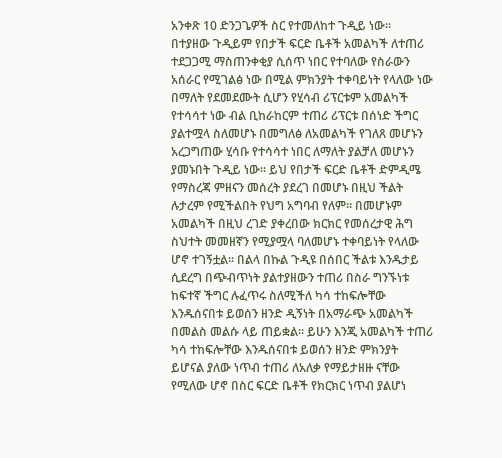አንቀጽ 10 ድንጋጌዎች ስር የተመለከተ ጉዲይ ነው።
በተያዘው ጉዲይም የበታች ፍርድ ቤቶች አመልካች ለተጠሪ ተደጋጋሚ ማስጠንቀቂያ ሲሰጥ ነበር የተባለው የስራውን አሰራር የሚገልፅ ነው በሚል ምክንያት ተቀባይነት የላለው ነው በማለት የደመደሙት ሲሆን የሂሳብ ሪፕርቱም አመልካች የተሳሳተ ነው ብል ቢከራከርም ተጠሪ ሪፕርቱ በሰነድ ችግር ያልተሟላ ስለመሆኑ በመግለፅ ለአመልካች የገለጸ መሆኑን አረጋግጠው ሂሳቡ የተሳሳተ ነበር ለማለት ያልቻለ መሆኑን ያመኑበት ጉዲይ ነው። ይህ የበታች ፍርድ ቤቶች ድምዲሜ የማስረጃ ምዘናን መሰረት ያደረገ በመሆኑ በዚህ ችልት ሉታረም የሚችልበት የህግ አግባብ የለም። በመሆኑም አመልካች በዚህ ረገድ ያቀረበው ክርክር የመሰረታዊ ሕግ ስህተት መመዘኛን የሚያሟላ ባለመሆኑ ተቀባይነት የላለው ሆኖ ተገኝቷል። በልላ በኩል ጉዲዩ በሰበር ችልቱ እንዱታይ ሲደረግ በጭብጥነት ያልተያዘውን ተጠሪ በስራ ግንኙነቱ ከፍተኛ ችግር ሉፈጥሩ ስለሚችለ ካሳ ተከፍሎቸው እንዱሰናበቱ ይወሰን ዘንድ ዲኝነት በአማራጭ አመልካች በመልስ መልሱ ላይ ጠይቋል። ይሁን እንጂ አመልካች ተጠሪ ካሳ ተከፍሎቸው እንዱሰናበቱ ይወሰን ዘንድ ምክንያት ይሆናል ያለው ነጥብ ተጠሪ ለአለቃ የማይታዘዙ ናቸው የሚለው ሆኖ በስር ፍርድ ቤቶች የክርክር ነጥብ ያልሆነ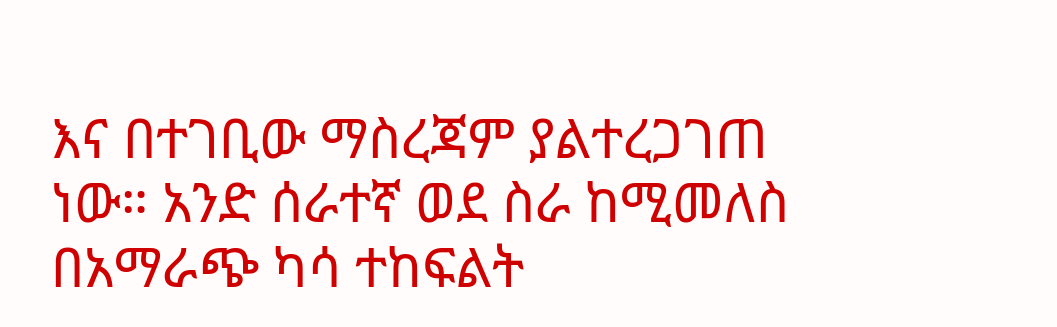እና በተገቢው ማስረጃም ያልተረጋገጠ ነው። አንድ ሰራተኛ ወደ ስራ ከሚመለስ በአማራጭ ካሳ ተከፍልት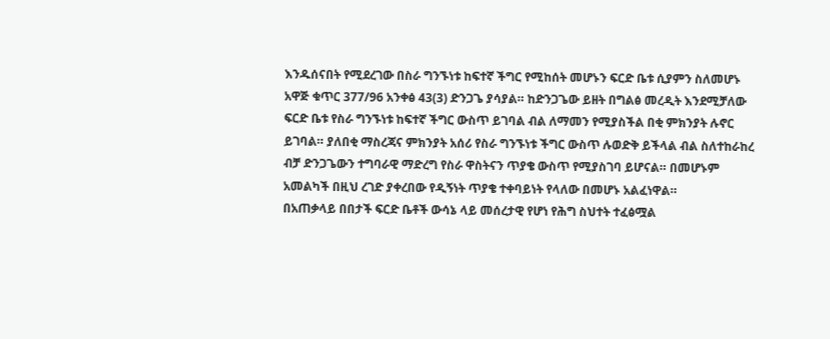እንዱሰናበት የሚደረገው በስራ ግንኙነቱ ከፍተኛ ችግር የሚከሰት መሆኑን ፍርድ ቤቱ ሲያምን ስለመሆኑ አዋጅ ቁጥር 377/96 አንቀፅ 43(3) ድንጋጌ ያሳያል። ከድንጋጌው ይዘት በግልፅ መረዲት እንደሚቻለው ፍርድ ቤቱ የስራ ግንኙነቱ ከፍተኛ ችግር ውስጥ ይገባል ብል ለማመን የሚያስችል በቂ ምክንያት ሉኖር ይገባል። ያለበቂ ማስረጃና ምክንያት አሰሪ የስራ ግንኙነቱ ችግር ውስጥ ሉወድቅ ይችላል ብል ስለተከራከረ ብቻ ድንጋጌውን ተግባራዊ ማድረግ የስራ ዋስትናን ጥያቄ ውስጥ የሚያስገባ ይሆናል። በመሆኑም አመልካች በዚህ ረገድ ያቀረበው የዲኝነት ጥያቄ ተቀባይነት የላለው በመሆኑ አልፈነዋል።
በአጠቃላይ በበታች ፍርድ ቤቶች ውሳኔ ላይ መሰረታዊ የሆነ የሕግ ስህተት ተፈፅሟል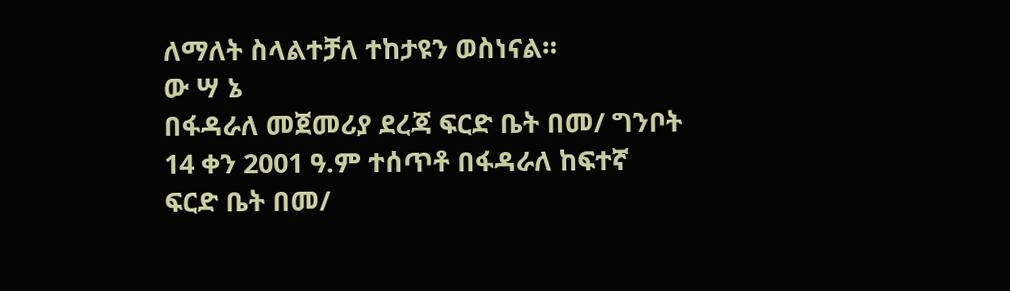ለማለት ስላልተቻለ ተከታዩን ወስነናል።
ው ሣ ኔ
በፋዳራለ መጀመሪያ ደረጃ ፍርድ ቤት በመ/ ግንቦት 14 ቀን 2001 ዓ.ም ተሰጥቶ በፋዳራለ ከፍተኛ ፍርድ ቤት በመ/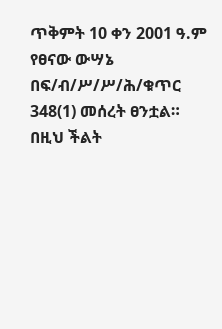ጥቅምት 10 ቀን 2001 ዓ.ም የፀናው ውሣኔ በፍ/ብ/ሥ/ሥ/ሕ/ቁጥር 348(1) መሰረት ፀንቷል።
በዚህ ችልት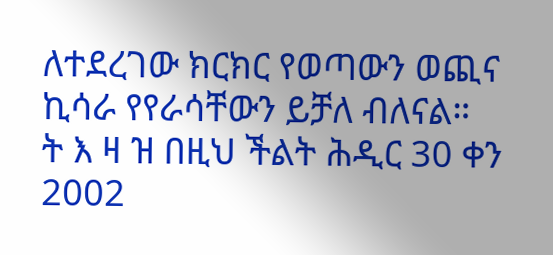ለተደረገው ክርክር የወጣውን ወጪና ኪሳራ የየራሳቸውን ይቻለ ብለናል።
ት እ ዛ ዝ በዚህ ችልት ሕዲር 30 ቀን 2002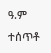ዓ.ም ተሰጥቶ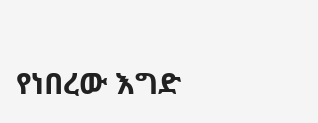የነበረው እግድ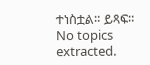ተነስቷል። ይጻፍ።
No topics extracted.